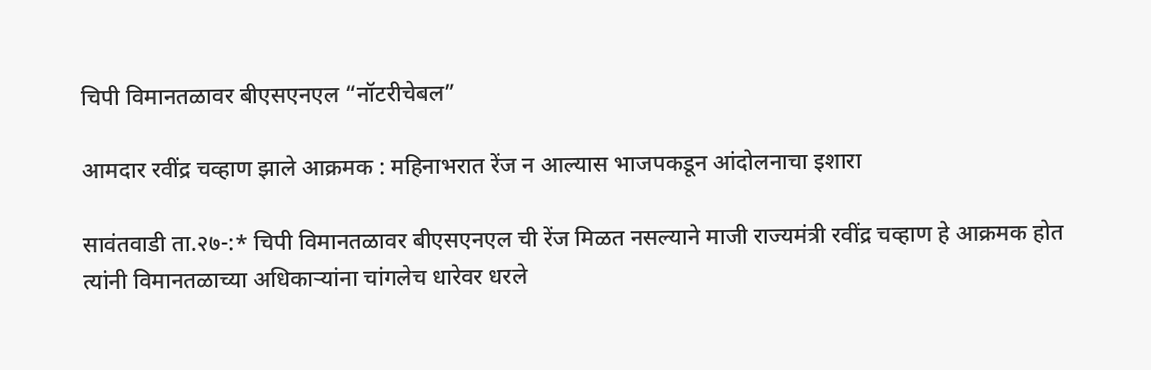चिपी विमानतळावर बीएसएनएल “नॉटरीचेबल”

आमदार रवींद्र चव्हाण झाले आक्रमक : महिनाभरात रेंज न आल्यास भाजपकडून आंदोलनाचा इशारा

सावंतवाडी ता.२७-:* चिपी विमानतळावर बीएसएनएल ची रेंज मिळत नसल्याने माजी राज्यमंत्री रवींद्र चव्हाण हे आक्रमक होत त्यांनी विमानतळाच्या अधिकाऱ्यांना चांगलेच धारेवर धरले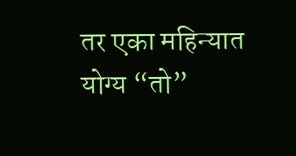तर एका महिन्यात योग्य “तो”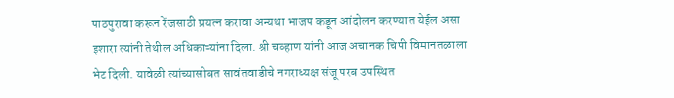पाठपुरावा करून रेंजसाठी प्रयत्न करावा अन्यथा भाजप कडून आंदोलन करण्यात येईल असा इशारा त्यांनी तेथील अधिकाऱ्यांना दिला. श्री चव्हाण यांनी आज अचानक चिपी विमानतळाला भेट दिली. यावेळी त्यांच्यासोबत सावंतवाडीचे नगराध्यक्ष संजू परब उपस्थित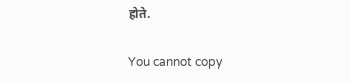होते.

You cannot copy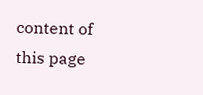content of this page